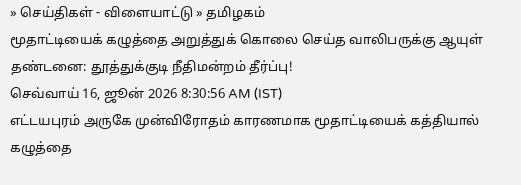» செய்திகள் - விளையாட்டு » தமிழகம்
மூதாட்டியைக் கழுத்தை அறுத்துக் கொலை செய்த வாலிபருக்கு ஆயுள் தண்டனை: தூத்துக்குடி நீதிமன்றம் தீர்ப்பு!
செவ்வாய் 16, ஜூன் 2026 8:30:56 AM (IST)
எட்டயபுரம் அருகே முன்விரோதம் காரணமாக மூதாட்டியைக் கத்தியால் கழுத்தை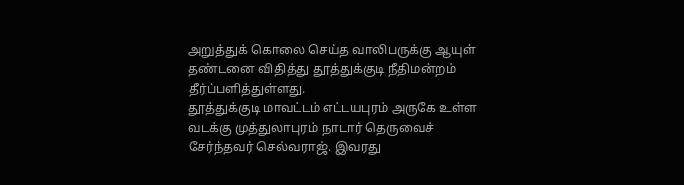அறுத்துக் கொலை செய்த வாலிபருக்கு ஆயுள் தண்டனை விதித்து தூத்துக்குடி நீதிமன்றம் தீர்ப்பளித்துள்ளது.
தூத்துக்குடி மாவட்டம் எட்டயபுரம் அருகே உள்ள வடக்கு முத்துலாபுரம் நாடார் தெருவைச் சேர்ந்தவர் செல்வராஜ். இவரது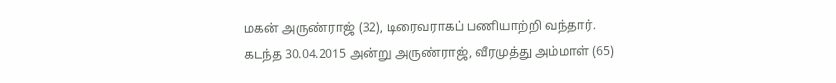மகன் அருண்ராஜ் (32), டிரைவராகப் பணியாற்றி வந்தார். கடந்த 30.04.2015 அன்று அருண்ராஜ், வீரமுத்து அம்மாள் (65)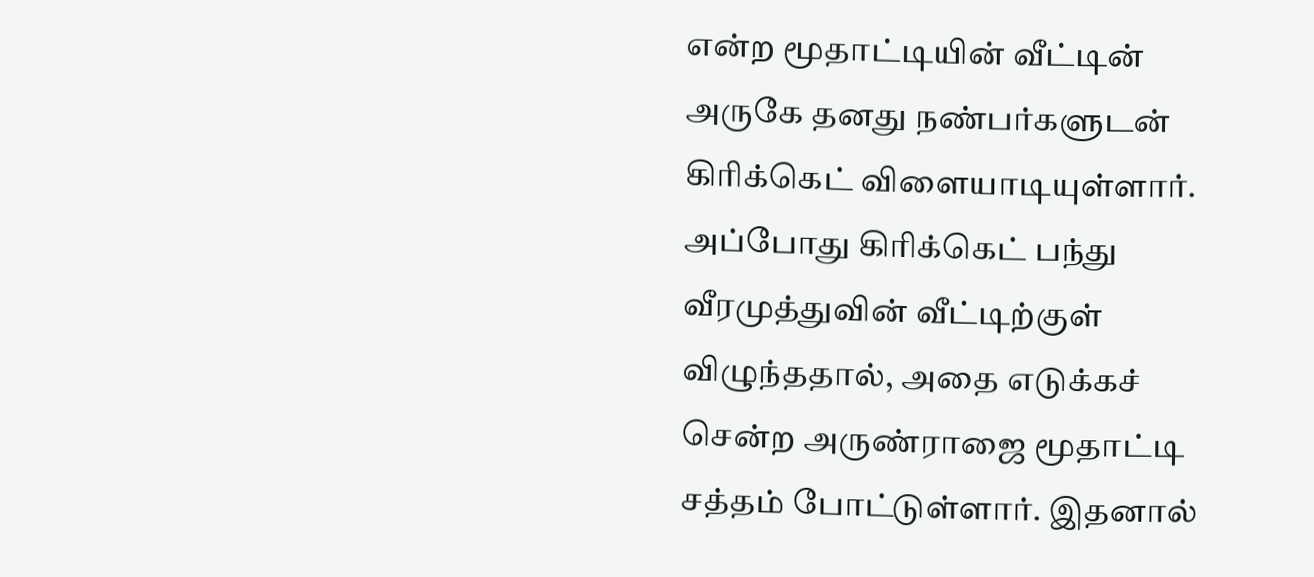என்ற மூதாட்டியின் வீட்டின் அருகே தனது நண்பர்களுடன் கிரிக்கெட் விளையாடியுள்ளார். அப்போது கிரிக்கெட் பந்து வீரமுத்துவின் வீட்டிற்குள் விழுந்ததால், அதை எடுக்கச் சென்ற அருண்ராஜை மூதாட்டி சத்தம் போட்டுள்ளார். இதனால்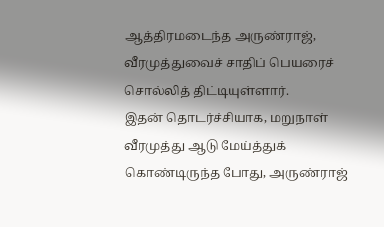ஆத்திரமடைந்த அருண்ராஜ், வீரமுத்துவைச் சாதிப் பெயரைச் சொல்லித் திட்டியுள்ளார்.
இதன் தொடர்ச்சியாக, மறுநாள் வீரமுத்து ஆடு மேய்த்துக் கொண்டிருந்த போது, அருண்ராஜ்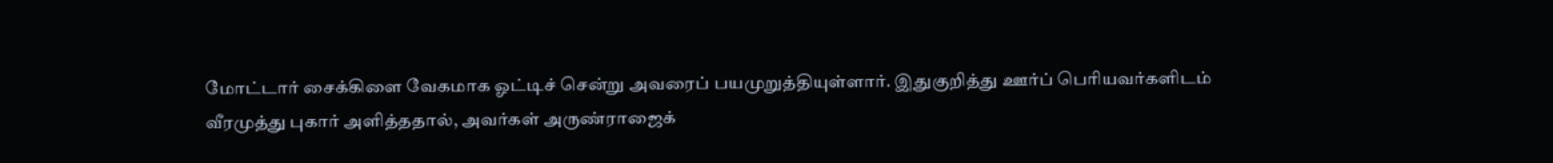மோட்டார் சைக்கிளை வேகமாக ஓட்டிச் சென்று அவரைப் பயமுறுத்தியுள்ளார். இதுகுறித்து ஊர்ப் பெரியவர்களிடம் வீரமுத்து புகார் அளித்ததால், அவர்கள் அருண்ராஜைக்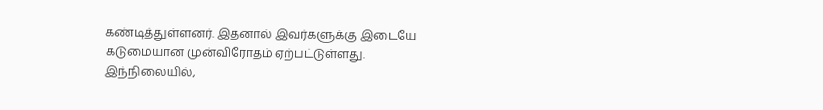கண்டித்துள்ளனர். இதனால் இவர்களுக்கு இடையே கடுமையான முன்விரோதம் ஏற்பட்டுள்ளது.
இந்நிலையில்,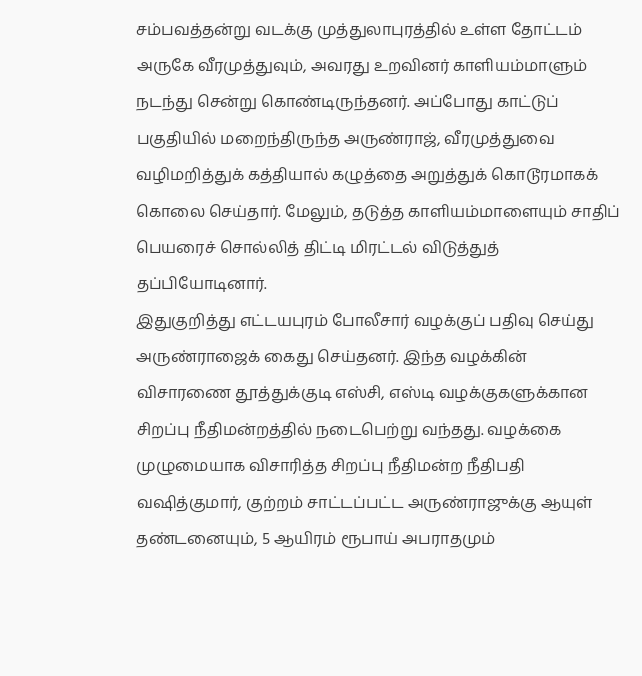சம்பவத்தன்று வடக்கு முத்துலாபுரத்தில் உள்ள தோட்டம் அருகே வீரமுத்துவும், அவரது உறவினர் காளியம்மாளும் நடந்து சென்று கொண்டிருந்தனர். அப்போது காட்டுப் பகுதியில் மறைந்திருந்த அருண்ராஜ், வீரமுத்துவை வழிமறித்துக் கத்தியால் கழுத்தை அறுத்துக் கொடூரமாகக் கொலை செய்தார். மேலும், தடுத்த காளியம்மாளையும் சாதிப் பெயரைச் சொல்லித் திட்டி மிரட்டல் விடுத்துத் தப்பியோடினார்.
இதுகுறித்து எட்டயபுரம் போலீசார் வழக்குப் பதிவு செய்து அருண்ராஜைக் கைது செய்தனர். இந்த வழக்கின் விசாரணை தூத்துக்குடி எஸ்சி, எஸ்டி வழக்குகளுக்கான சிறப்பு நீதிமன்றத்தில் நடைபெற்று வந்தது. வழக்கை முழுமையாக விசாரித்த சிறப்பு நீதிமன்ற நீதிபதி வஷித்குமார், குற்றம் சாட்டப்பட்ட அருண்ராஜுக்கு ஆயுள் தண்டனையும், 5 ஆயிரம் ரூபாய் அபராதமும்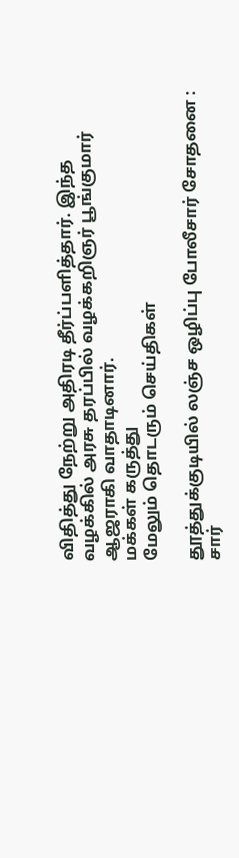விதித்து நேற்று அதிரடி தீர்ப்பளித்தார். இந்த வழக்கில் அரசு தரப்பில் வழக்கறிஞர் பூங்குமார் ஆஜராகி வாதாடினார்.
மக்கள் கருத்து
மேலும் தொடரும் செய்திகள்

தூத்துக்குடியில் லஞ்ச ஒழிப்பு போலீசார் சோதனை : சார்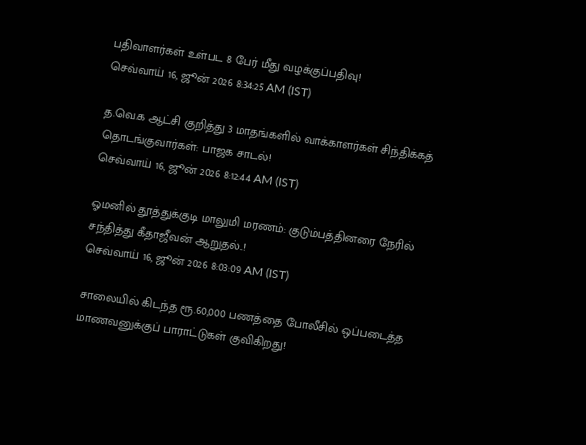பதிவாளர்கள் உள்பட 8 பேர் மீது வழக்குப்பதிவு!
செவ்வாய் 16, ஜூன் 2026 8:34:25 AM (IST)

த.வெ.க ஆட்சி குறித்து 3 மாதங்களில் வாக்காளர்கள் சிந்திக்கத் தொடங்குவார்கள்: பாஜக சாடல்!
செவ்வாய் 16, ஜூன் 2026 8:12:44 AM (IST)

ஓமனில் தூத்துக்குடி மாலுமி மரணம்: குடும்பத்தினரை நேரில் சந்தித்து கீதாஜீவன் ஆறுதல்..!
செவ்வாய் 16, ஜூன் 2026 8:03:09 AM (IST)

சாலையில் கிடந்த ரூ.60,000 பணத்தை போலீசில் ஒப்படைத்த மாணவனுக்குப் பாராட்டுகள் குவிகிறது!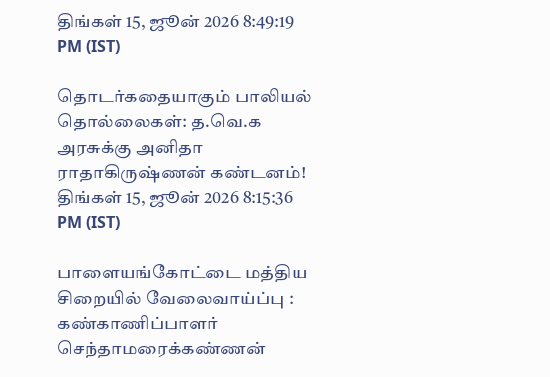திங்கள் 15, ஜூன் 2026 8:49:19 PM (IST)

தொடர்கதையாகும் பாலியல் தொல்லைகள்: த.வெ.க அரசுக்கு அனிதா ராதாகிருஷ்ணன் கண்டனம்!
திங்கள் 15, ஜூன் 2026 8:15:36 PM (IST)

பாளையங்கோட்டை மத்திய சிறையில் வேலைவாய்ப்பு : கண்காணிப்பாளர் செந்தாமரைக்கண்ணன்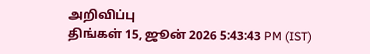அறிவிப்பு
திங்கள் 15, ஜூன் 2026 5:43:43 PM (IST)